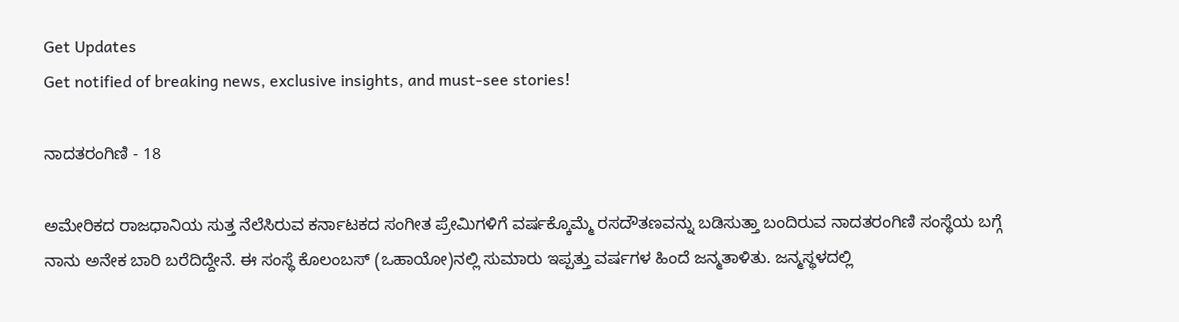Get Updates
Get notified of breaking news, exclusive insights, and must-see stories!

ನಾದತರಂಗಿಣಿ - 18

ಅಮೇರಿಕದ ರಾಜಧಾನಿಯ ಸುತ್ತ ನೆಲೆಸಿರುವ ಕರ್ನಾಟಕದ ಸಂಗೀತ ಪ್ರೇಮಿಗಳಿಗೆ ವರ್ಷಕ್ಕೊಮ್ಮೆ ರಸದೌತಣವನ್ನು ಬಡಿಸುತ್ತಾ ಬಂದಿರುವ ನಾದತರಂಗಿಣಿ ಸಂಸ್ಥೆಯ ಬಗ್ಗೆ ನಾನು ಅನೇಕ ಬಾರಿ ಬರೆದಿದ್ದೇನೆ. ಈ ಸಂಸ್ಥೆ ಕೊಲಂಬಸ್‌ (ಒಹಾಯೋ)ನಲ್ಲಿ ಸುಮಾರು ಇಪ್ಪತ್ತು ವರ್ಷಗಳ ಹಿಂದೆ ಜನ್ಮತಾಳಿತು. ಜನ್ಮಸ್ಥಳದಲ್ಲಿ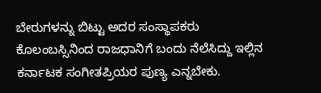ಬೇರುಗಳನ್ನು ಬಿಟ್ಟು ಅದರ ಸಂಸ್ಥಾಪಕರು ಕೊಲಂಬಸ್ಸಿನಿಂದ ರಾಜಧಾನಿಗೆ ಬಂದು ನೆಲೆಸಿದ್ದು ಇಲ್ಲಿನ ಕರ್ನಾಟಕ ಸಂಗೀತಪ್ರಿಯರ ಪುಣ್ಯ ಎನ್ನಬೇಕು.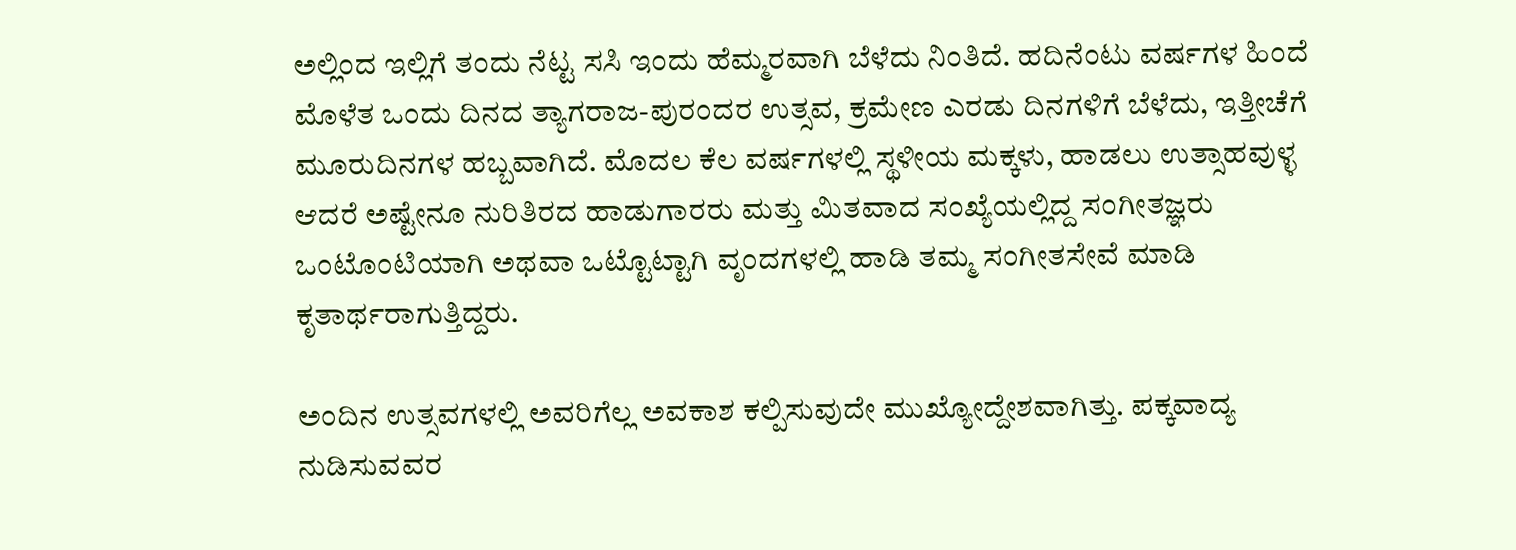ಅಲ್ಲಿಂದ ಇಲ್ಲಿಗೆ ತಂದು ನೆಟ್ಟ ಸಸಿ ಇಂದು ಹೆಮ್ಮರವಾಗಿ ಬೆಳೆದು ನಿಂತಿದೆ. ಹದಿನೆಂಟು ವರ್ಷಗಳ ಹಿಂದೆ ಮೊಳೆತ ಒಂದು ದಿನದ ತ್ಯಾಗರಾಜ-ಪುರಂದರ ಉತ್ಸವ, ಕ್ರಮೇಣ ಎರಡು ದಿನಗಳಿಗೆ ಬೆಳೆದು, ಇತ್ತೀಚೆಗೆ ಮೂರುದಿನಗಳ ಹಬ್ಬವಾಗಿದೆ. ಮೊದಲ ಕೆಲ ವರ್ಷಗಳಲ್ಲಿ ಸ್ಥಳೀಯ ಮಕ್ಕಳು, ಹಾಡಲು ಉತ್ಸಾಹವುಳ್ಳ ಆದರೆ ಅಷ್ಟೇನೂ ನುರಿತಿರದ ಹಾಡುಗಾರರು ಮತ್ತು ಮಿತವಾದ ಸಂಖ್ಯೆಯಲ್ಲಿದ್ದ ಸಂಗೀತಜ್ಞರು ಒಂಟೊಂಟಿಯಾಗಿ ಅಥವಾ ಒಟ್ಟೊಟ್ಟಾಗಿ ವೃಂದಗಳಲ್ಲಿ ಹಾಡಿ ತಮ್ಮ ಸಂಗೀತಸೇವೆ ಮಾಡಿ ಕೃತಾರ್ಥರಾಗುತ್ತಿದ್ದರು.

ಅಂದಿನ ಉತ್ಸವಗಳಲ್ಲಿ ಅವರಿಗೆಲ್ಲ ಅವಕಾಶ ಕಲ್ಪಿಸುವುದೇ ಮುಖ್ಯೋದ್ದೇಶವಾಗಿತ್ತು. ಪಕ್ಕವಾದ್ಯ ನುಡಿಸುವವರ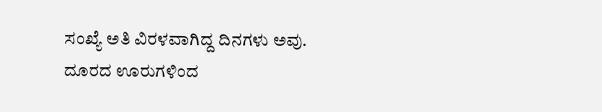ಸಂಖ್ಯೆ ಅತಿ ವಿರಳವಾಗಿದ್ದ ದಿನಗಳು ಅವು. ದೂರದ ಊರುಗಳಿಂದ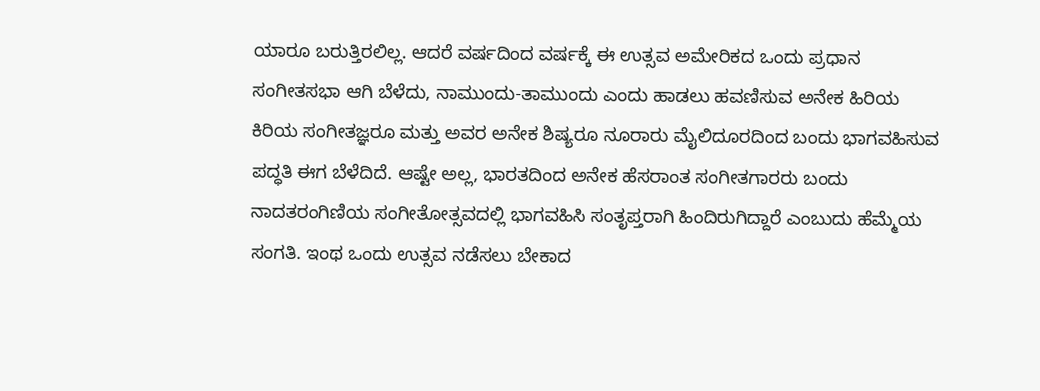ಯಾರೂ ಬರುತ್ತಿರಲಿಲ್ಲ. ಆದರೆ ವರ್ಷದಿಂದ ವರ್ಷಕ್ಕೆ ಈ ಉತ್ಸವ ಅಮೇರಿಕದ ಒಂದು ಪ್ರಧಾನ ಸಂಗೀತಸಭಾ ಆಗಿ ಬೆಳೆದು, ನಾಮುಂದು-ತಾಮುಂದು ಎಂದು ಹಾಡಲು ಹವಣಿಸುವ ಅನೇಕ ಹಿರಿಯ ಕಿರಿಯ ಸಂಗೀತಜ್ಞರೂ ಮತ್ತು ಅವರ ಅನೇಕ ಶಿಷ್ಯರೂ ನೂರಾರು ಮೈಲಿದೂರದಿಂದ ಬಂದು ಭಾಗವಹಿಸುವ ಪದ್ಧತಿ ಈಗ ಬೆಳೆದಿದೆ. ಆಷ್ಟೇ ಅಲ್ಲ, ಭಾರತದಿಂದ ಅನೇಕ ಹೆಸರಾಂತ ಸಂಗೀತಗಾರರು ಬಂದು ನಾದತರಂಗಿಣಿಯ ಸಂಗೀತೋತ್ಸವದಲ್ಲಿ ಭಾಗವಹಿಸಿ ಸಂತೃಪ್ತರಾಗಿ ಹಿಂದಿರುಗಿದ್ದಾರೆ ಎಂಬುದು ಹೆಮ್ಮೆಯ ಸಂಗತಿ. ಇಂಥ ಒಂದು ಉತ್ಸವ ನಡೆಸಲು ಬೇಕಾದ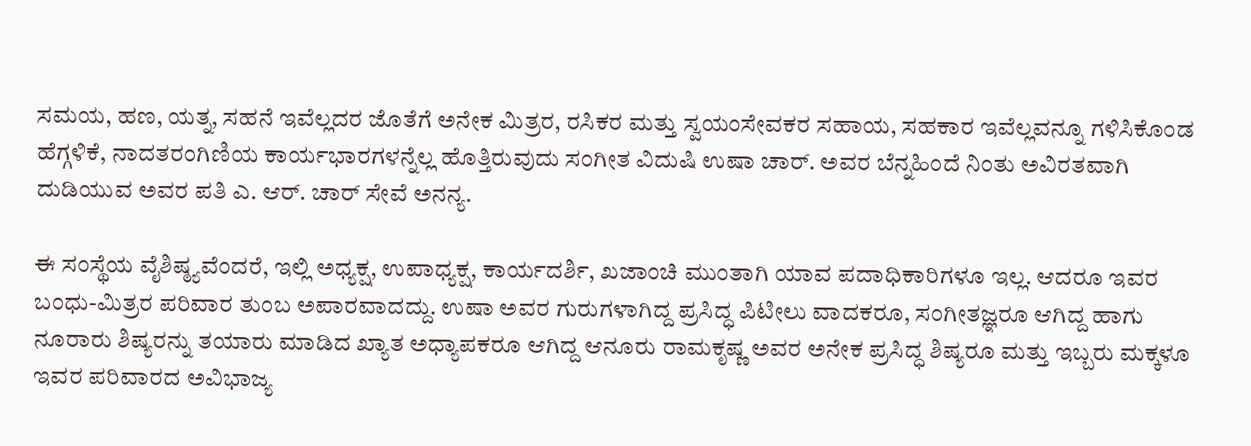ಸಮಯ, ಹಣ, ಯತ್ನ, ಸಹನೆ ಇವೆಲ್ಲದರ ಜೊತೆಗೆ ಅನೇಕ ಮಿತ್ರರ, ರಸಿಕರ ಮತ್ತು ಸ್ವಯಂಸೇವಕರ ಸಹಾಯ, ಸಹಕಾರ ಇವೆಲ್ಲವನ್ನೂ ಗಳಿಸಿಕೊಂಡ ಹೆಗ್ಗಳಿಕೆ, ನಾದತರಂಗಿಣಿಯ ಕಾರ್ಯಭಾರಗಳನ್ನೆಲ್ಲ ಹೊತ್ತಿರುವುದು ಸಂಗೀತ ವಿದುಷಿ ಉಷಾ ಚಾರ್‌. ಅವರ ಬೆನ್ನಹಿಂದೆ ನಿಂತು ಅವಿರತವಾಗಿ ದುಡಿಯುವ ಅವರ ಪತಿ ಎ. ಆರ್‌. ಚಾರ್‌ ಸೇವೆ ಅನನ್ಯ.

ಈ ಸಂಸ್ಥೆಯ ವೈಶಿಷ್ಠ್ಯವೆಂದರೆ, ಇಲ್ಲಿ ಅಧ್ಯಕ್ಷ, ಉಪಾಧ್ಯಕ್ಷ, ಕಾರ್ಯದರ್ಶಿ, ಖಜಾಂಚಿ ಮುಂತಾಗಿ ಯಾವ ಪದಾಧಿಕಾರಿಗಳೂ ಇಲ್ಲ. ಆದರೂ ಇವರ ಬಂಧು-ಮಿತ್ರರ ಪರಿವಾರ ತುಂಬ ಅಪಾರವಾದದ್ದು. ಉಷಾ ಅವರ ಗುರುಗಳಾಗಿದ್ದ ಪ್ರಸಿದ್ಧ ಪಿಟೀಲು ವಾದಕರೂ, ಸಂಗೀತಜ್ಞರೂ ಆಗಿದ್ದ ಹಾಗು ನೂರಾರು ಶಿಷ್ಯರನ್ನು ತಯಾರು ಮಾಡಿದ ಖ್ಯಾತ ಅಧ್ಯಾಪಕರೂ ಆಗಿದ್ದ ಆನೂರು ರಾಮಕೃಷ್ಣ ಅವರ ಅನೇಕ ಪ್ರಸಿದ್ಧ ಶಿಷ್ಯರೂ ಮತ್ತು ಇಬ್ಬರು ಮಕ್ಕಳೂ ಇವರ ಪರಿವಾರದ ಅವಿಭಾಜ್ಯ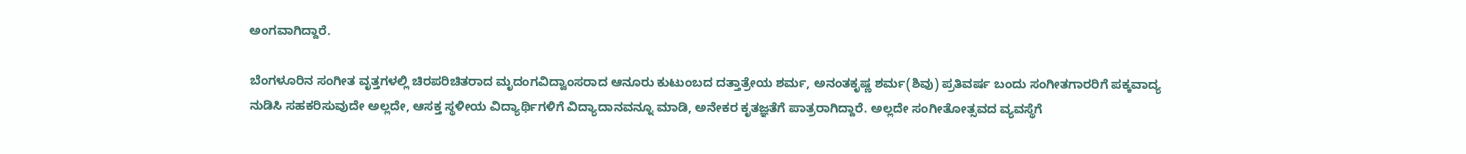ಅಂಗವಾಗಿದ್ದಾರೆ.

ಬೆಂಗಳೂರಿನ ಸಂಗೀತ ವೃತ್ತಗಳಲ್ಲಿ ಚಿರಪರಿಚಿತರಾದ ಮೃದಂಗವಿದ್ವಾಂಸರಾದ ಆನೂರು ಕುಟುಂಬದ ದತ್ತಾತ್ರೇಯ ಶರ್ಮ, ಅನಂತಕೃಷ್ಣ ಶರ್ಮ(ಶಿವು) ಪ್ರತಿವರ್ಷ ಬಂದು ಸಂಗೀತಗಾರರಿಗೆ ಪಕ್ಕವಾದ್ಯ ನುಡಿಸಿ ಸಹಕರಿಸುವುದೇ ಅಲ್ಲದೇ, ಆಸಕ್ತ ಸ್ಥಳೀಯ ವಿದ್ಯಾರ್ಥಿಗಳಿಗೆ ವಿದ್ಯಾದಾನವನ್ನೂ ಮಾಡಿ, ಅನೇಕರ ಕೃತಜ್ಞತೆಗೆ ಪಾತ್ರರಾಗಿದ್ದಾರೆ. ಅಲ್ಲದೇ ಸಂಗೀತೋತ್ಸವದ ವ್ಯವಸ್ಥೆಗೆ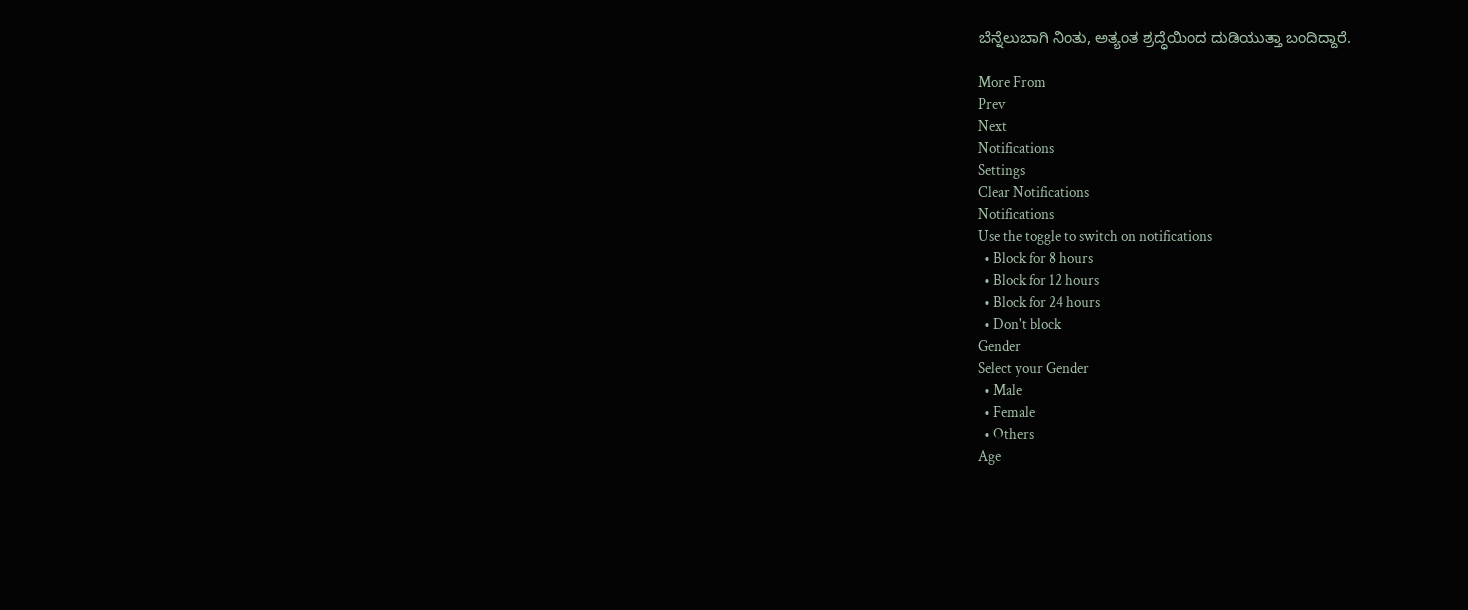ಬೆನ್ನೆಲುಬಾಗಿ ನಿಂತು, ಅತ್ಯಂತ ಶ್ರದ್ಧೆಯಿಂದ ದುಡಿಯುತ್ತಾ ಬಂದಿದ್ದಾರೆ.

More From
Prev
Next
Notifications
Settings
Clear Notifications
Notifications
Use the toggle to switch on notifications
  • Block for 8 hours
  • Block for 12 hours
  • Block for 24 hours
  • Don't block
Gender
Select your Gender
  • Male
  • Female
  • Others
Age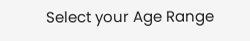Select your Age Range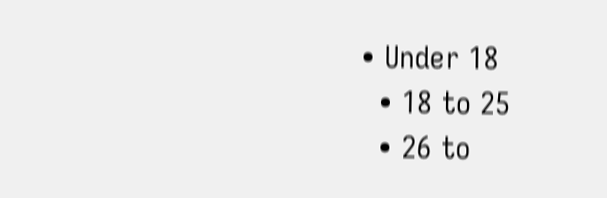• Under 18
  • 18 to 25
  • 26 to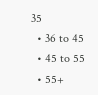35
  • 36 to 45
  • 45 to 55
  • 55+